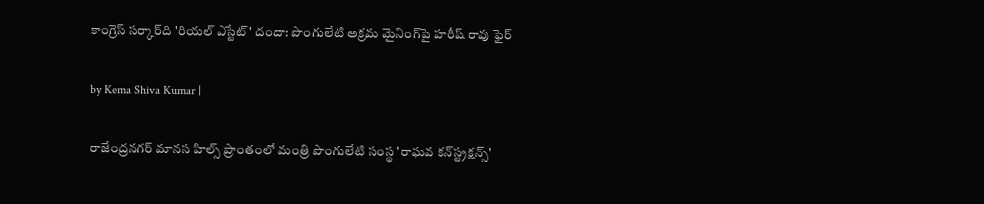కాంగ్రెస్ సర్కార్‌ది 'రియల్ ఎస్టేట్' దందా: పొంగులేటి అక్రమ మైనింగ్‌పై హరీష్ రావు ఫైర్

by Kema Shiva Kumar |

రాజేంద్రనగర్ మానస హిల్స్ ప్రాంతంలో మంత్రి పొంగులేటి సంస్థ 'రాఘవ కన్‌స్ట్రక్షన్స్'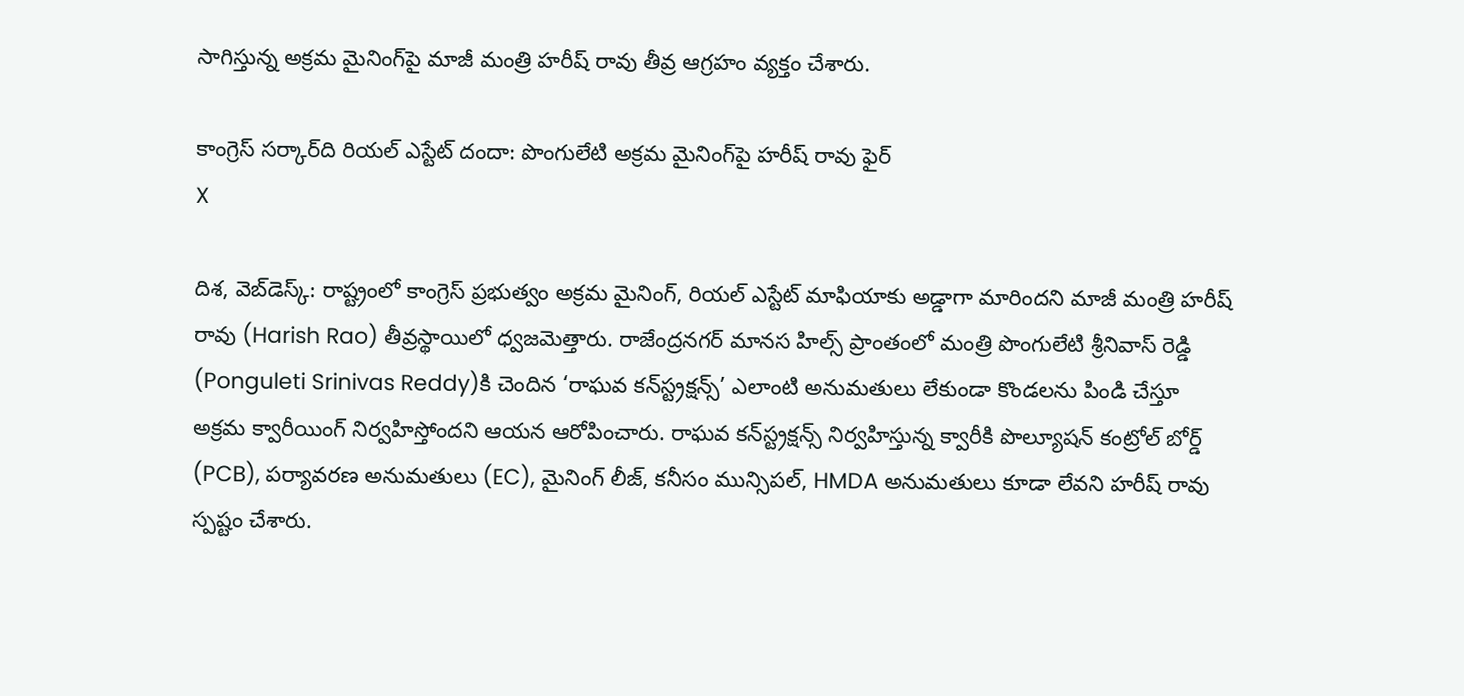సాగిస్తున్న అక్రమ మైనింగ్‌పై మాజీ మంత్రి హరీష్ రావు తీవ్ర ఆగ్రహం వ్యక్తం చేశారు.

కాంగ్రెస్ సర్కార్‌ది రియల్ ఎస్టేట్ దందా: పొంగులేటి అక్రమ మైనింగ్‌పై హరీష్ రావు ఫైర్
X

దిశ, వెబ్‌డెస్క్: రాష్ట్రంలో కాంగ్రెస్ ప్రభుత్వం అక్రమ మైనింగ్, రియల్ ఎస్టేట్ మాఫియాకు అడ్డాగా మారిందని మాజీ మంత్రి హరీష్ రావు (Harish Rao) తీవ్రస్థాయిలో ధ్వజమెత్తారు. రాజేంద్రనగర్ మానస హిల్స్ ప్రాంతంలో మంత్రి పొంగులేటి శ్రీనివాస్ రెడ్డి (Ponguleti Srinivas Reddy)కి చెందిన ‘రాఘవ కన్‌స్ట్రక్షన్స్’ ఎలాంటి అనుమతులు లేకుండా కొండలను పిండి చేస్తూ అక్రమ క్వారీయింగ్ నిర్వహిస్తోందని ఆయన ఆరోపించారు. రాఘవ కన్‌స్ట్రక్షన్స్ నిర్వహిస్తున్న క్వారీకి పొల్యూషన్ కంట్రోల్ బోర్డ్ (PCB), పర్యావరణ అనుమతులు (EC), మైనింగ్ లీజ్, కనీసం మున్సిపల్, HMDA అనుమతులు కూడా లేవని హరీష్ రావు స్పష్టం చేశారు.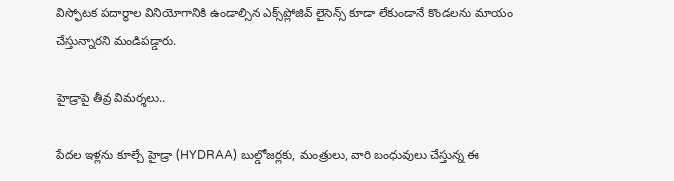విస్ఫోటక పదార్థాల వినియోగానికి ఉండాల్సిన ఎక్స్‌ప్లోజివ్ లైసెన్స్ కూడా లేకుండానే కొండలను మాయం చేస్తున్నారని మండిపడ్డారు.

హైడ్రాపై తీవ్ర విమర్శలు..

పేదల ఇళ్లను కూల్చే హైడ్రా (HYDRAA) బుల్డోజర్లకు, మంత్రులు, వారి బంధువులు చేస్తున్న ఈ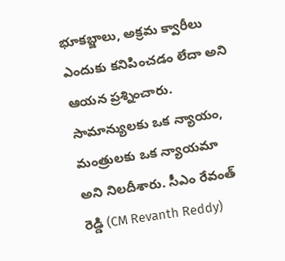భూకబ్జాలు, అక్రమ క్వారీలు ఎందుకు కనిపించడం లేదా అని ఆయన ప్రశ్నించారు. సామాన్యులకు ఒక న్యాయం, మంత్రులకు ఒక న్యాయమా అని నిలదీశారు. సీఎం రేవంత్ రెడ్డి (CM Revanth Reddy)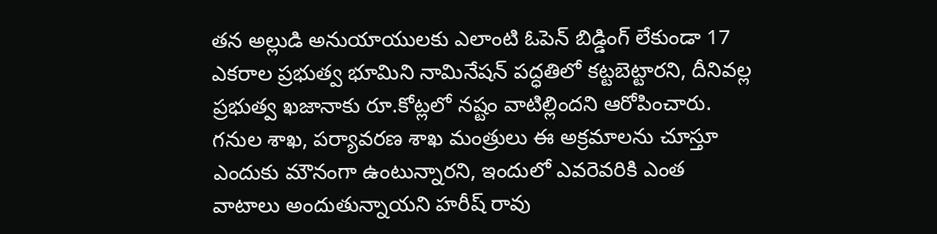తన అల్లుడి అనుయాయులకు ఎలాంటి ఓపెన్ బిడ్డింగ్ లేకుండా 17 ఎకరాల ప్రభుత్వ భూమిని నామినేషన్ పద్ధతిలో కట్టబెట్టారని, దీనివల్ల ప్రభుత్వ ఖజానాకు రూ.కోట్లలో నష్టం వాటిల్లిందని ఆరోపించారు. గనుల శాఖ, పర్యావరణ శాఖ మంత్రులు ఈ అక్రమాలను చూస్తూ ఎందుకు మౌనంగా ఉంటున్నారని, ఇందులో ఎవరెవరికి ఎంత వాటాలు అందుతున్నాయని హరీష్ రావు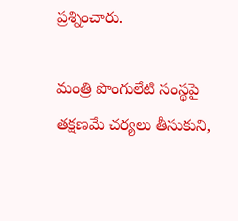ప్రశ్నించారు.

మంత్రి పొంగులేటి సంస్థపై తక్షణమే చర్యలు తీసుకుని,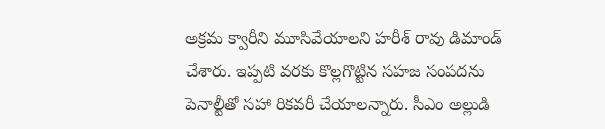అక్రమ క్వారీని మూసివేయాలని హరీశ్ రావు డిమాండ్ చేశారు. ఇప్పటి వరకు కొల్లగొట్టిన సహజ సంపదను పెనాల్టీతో సహా రికవరీ చేయాలన్నారు. సీఎం అల్లుడి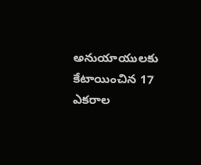అనుయాయులకు కేటాయించిన 17 ఎకరాల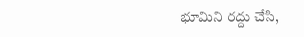భూమిని రద్దు చేసి,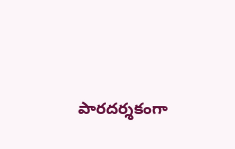పారదర్శకంగా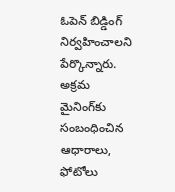ఓపెన్ బిడ్డింగ్ నిర్వహించాలని పేర్కొన్నారు. అక్రమ మైనింగ్‌కు సంబంధించిన ఆధారాలు, ఫోటోలు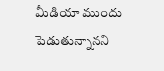మీడియా ముందు పెడుతున్నానని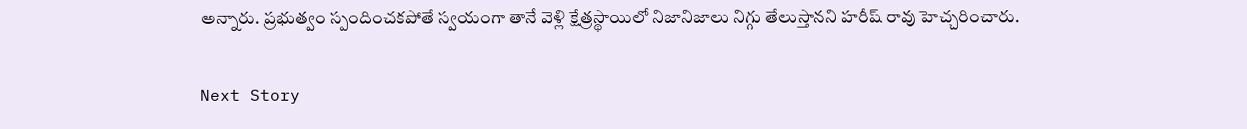అన్నారు. ప్రభుత్వం స్పందించకపోతే స్వయంగా తానే వెళ్లి క్షేత్రస్థాయిలో నిజానిజాలు నిగ్గు తేలుస్తానని హరీష్ రావు హెచ్చరించారు.

Next Story